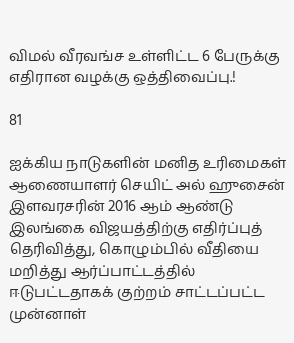விமல் வீரவங்ச உள்ளிட்ட 6 பேருக்கு எதிரான வழக்கு ஒத்திவைப்பு.!

81

ஐக்கிய நாடுகளின் மனித உரிமைகள் ஆணையாளர் செயிட் அல் ஹுசைன் இளவரசரின் 2016 ஆம் ஆண்டு இலங்கை விஜயத்திற்கு எதிர்ப்புத் தெரிவித்து, கொழும்பில் வீதியை மறித்து ஆர்ப்பாட்டத்தில் ஈடுபட்டதாகக் குற்றம் சாட்டப்பட்ட முன்னாள்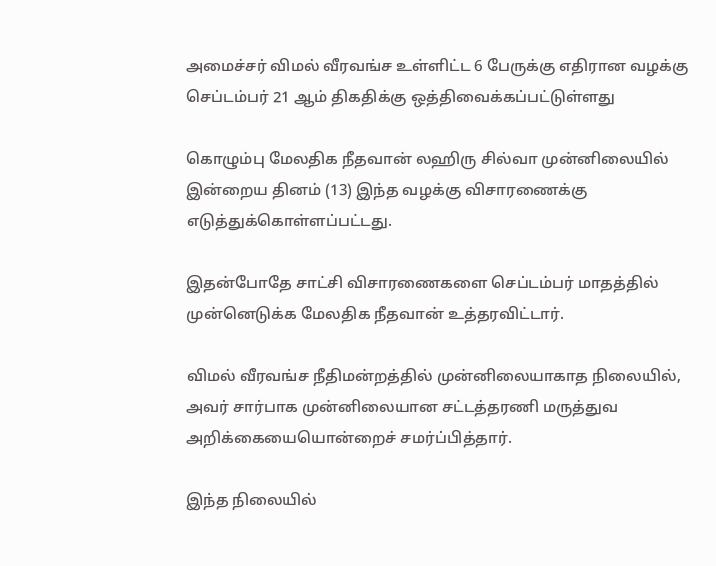அமைச்சர் விமல் வீரவங்ச உள்ளிட்ட 6 பேருக்கு எதிரான வழக்கு செப்டம்பர் 21 ஆம் திகதிக்கு ஒத்திவைக்கப்பட்டுள்ளது

கொழும்பு மேலதிக நீதவான் லஹிரு சில்வா முன்னிலையில் இன்றைய தினம் (13) இந்த வழக்கு விசாரணைக்கு எடுத்துக்கொள்ளப்பட்டது.

இதன்போதே சாட்சி விசாரணைகளை செப்டம்பர் மாதத்தில் முன்னெடுக்க மேலதிக நீதவான் உத்தரவிட்டார்.

விமல் வீரவங்ச நீதிமன்றத்தில் முன்னிலையாகாத நிலையில், அவர் சார்பாக முன்னிலையான சட்டத்தரணி மருத்துவ அறிக்கையையொன்றைச் சமர்ப்பித்தார்.

இந்த நிலையில்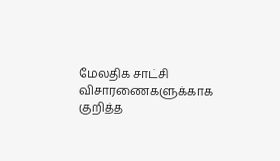மேலதிக சாட்சி விசாரணைகளுக்காக குறித்த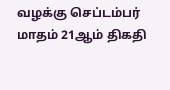வழக்கு செப்டம்பர் மாதம் 21ஆம் திகதி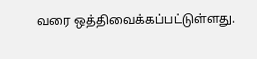வரை ஒத்திவைக்கப்பட்டுள்ளது.